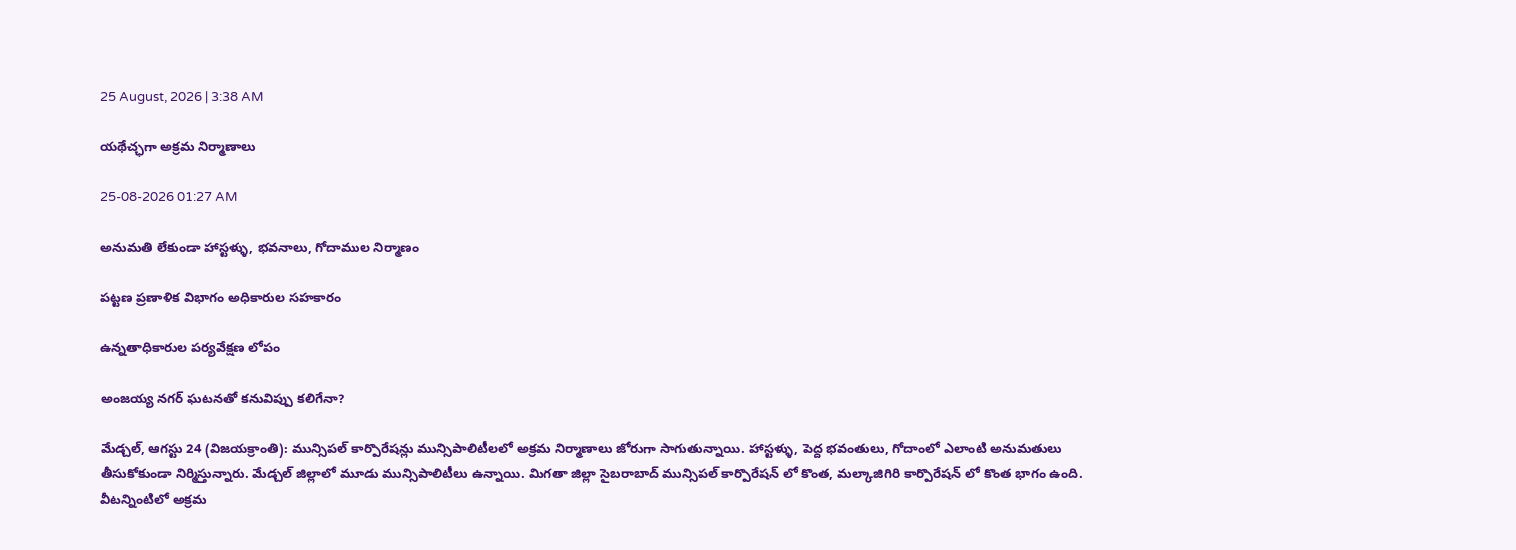25 August, 2026 | 3:38 AM

యథేచ్ఛగా అక్రమ నిర్మాణాలు

25-08-2026 01:27 AM

అనుమతి లేకుండా హాస్టళ్ళు, భవనాలు, గోదాముల నిర్మాణం

పట్టణ ప్రణాళిక విభాగం అధికారుల సహకారం

ఉన్నతాధికారుల పర్యవేక్షణ లోపం

అంజయ్య నగర్ ఘటనతో కనువిప్పు కలిగేనా?

మేడ్చల్, ఆగస్టు 24 (విజయక్రాంతి): మున్సిపల్ కార్పొరేషన్లు మున్సిపాలిటీలలో అక్రమ నిర్మాణాలు జోరుగా సాగుతున్నాయి. హాస్టళ్ళు, పెద్ద భవంతులు, గోదాంలో ఎలాంటి అనుమతులు తీసుకోకుండా నిర్మిస్తున్నారు. మేడ్చల్ జిల్లాలో మూడు మున్సిపాలిటీలు ఉన్నాయి. మిగతా జిల్లా సైబరాబాద్ మున్సిపల్ కార్పొరేషన్ లో కొంత, మల్కాజిగిరి కార్పొరేషన్ లో కొంత భాగం ఉంది. వీటన్నింటిలో అక్రమ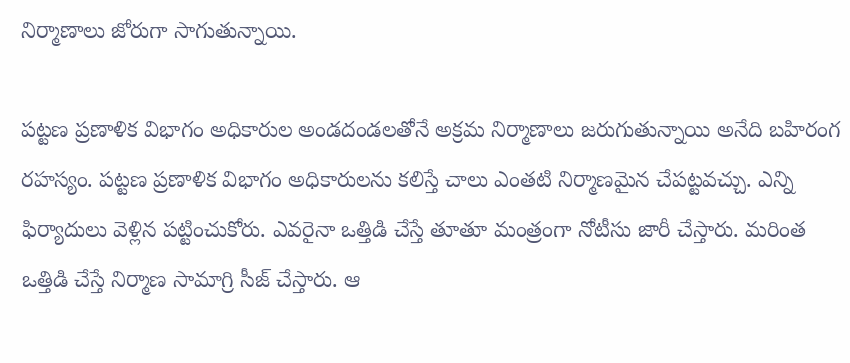నిర్మాణాలు జోరుగా సాగుతున్నాయి.

పట్టణ ప్రణాళిక విభాగం అధికారుల అండదండలతోనే అక్రమ నిర్మాణాలు జరుగుతున్నాయి అనేది బహిరంగ రహస్యం. పట్టణ ప్రణాళిక విభాగం అధికారులను కలిస్తే చాలు ఎంతటి నిర్మాణమైన చేపట్టవచ్చు. ఎన్ని ఫిర్యాదులు వెళ్లిన పట్టించుకోరు. ఎవరైనా ఒత్తిడి చేస్తే తూతూ మంత్రంగా నోటీసు జారీ చేస్తారు. మరింత ఒత్తిడి చేస్తే నిర్మాణ సామాగ్రి సీజ్ చేస్తారు. ఆ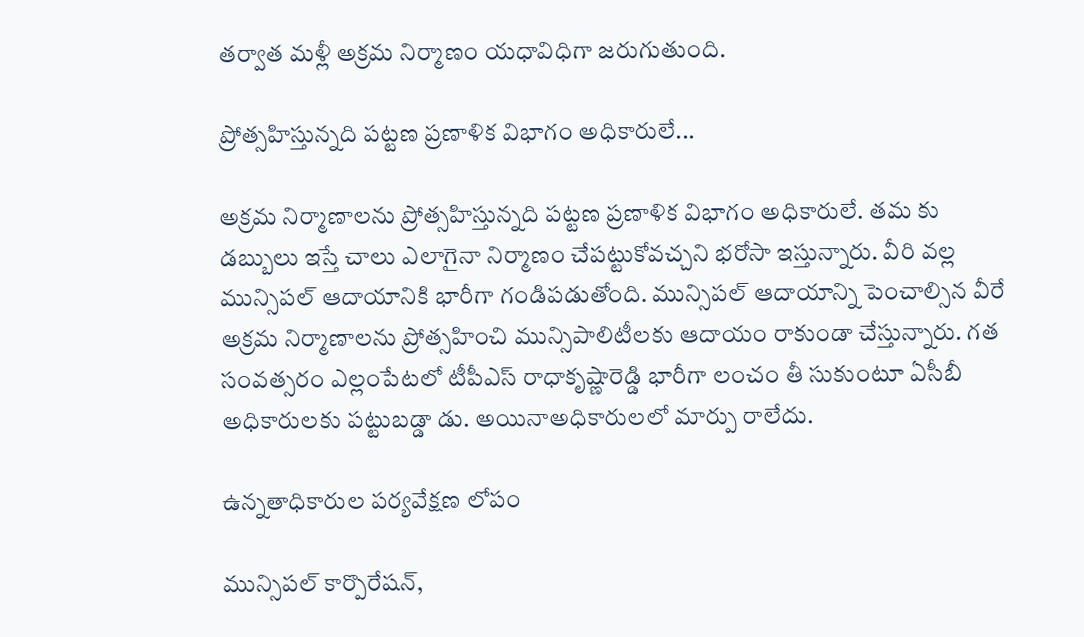తర్వాత మళ్లీ అక్రమ నిర్మాణం యధావిధిగా జరుగుతుంది.

ప్రోత్సహిస్తున్నది పట్టణ ప్రణాళిక విభాగం అధికారులే...

అక్రమ నిర్మాణాలను ప్రోత్సహిస్తున్నది పట్టణ ప్రణాళిక విభాగం అధికారులే. తమ కు డబ్బులు ఇస్తే చాలు ఎలాగైనా నిర్మాణం చేపట్టుకోవచ్చని భరోసా ఇస్తున్నారు. వీరి వల్ల మున్సిపల్ ఆదాయానికి భారీగా గండిపడుతోంది. మున్సిపల్ ఆదాయాన్ని పెంచాల్సిన వీరే అక్రమ నిర్మాణాలను ప్రోత్సహించి మున్సిపాలిటీలకు ఆదాయం రాకుండా చేస్తున్నారు. గత సంవత్సరం ఎల్లంపేటలో టీపీఎస్ రాధాకృష్ణారెడ్డి భారీగా లంచం తీ సుకుంటూ ఏసీబీ అధికారులకు పట్టుబడ్డా డు. అయినాఅధికారులలో మార్పు రాలేదు.

ఉన్నతాధికారుల పర్యవేక్షణ లోపం

మున్సిపల్ కార్పొరేషన్,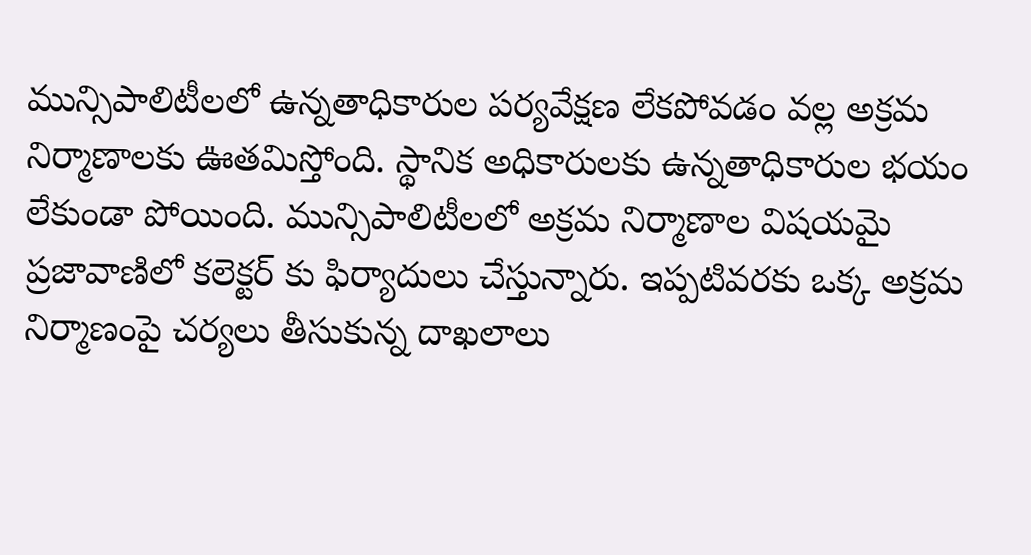మున్సిపాలిటీలలో ఉన్నతాధికారుల పర్యవేక్షణ లేకపోవడం వల్ల అక్రమ నిర్మాణాలకు ఊతమిస్తోంది. స్థానిక అధికారులకు ఉన్నతాధికారుల భయం లేకుండా పోయింది. మున్సిపాలిటీలలో అక్రమ నిర్మాణాల విషయమై ప్రజావాణిలో కలెక్టర్ కు ఫిర్యాదులు చేస్తున్నారు. ఇప్పటివరకు ఒక్క అక్రమ నిర్మాణంపై చర్యలు తీసుకున్న దాఖలాలు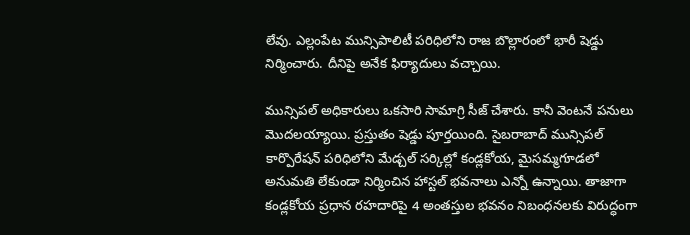లేవు. ఎల్లంపేట మున్సిపాలిటీ పరిధిలోని రాజ బొల్లారంలో భారీ షెడ్డు నిర్మించారు. దీనిపై అనేక ఫిర్యాదులు వచ్చాయి.

మున్సిపల్ అధికారులు ఒకసారి సామాగ్రి సీజ్ చేశారు. కానీ వెంటనే పనులు మొదలయ్యాయి. ప్రస్తుతం షెడ్డు పూర్తయింది. సైబరాబాద్ మున్సిపల్ కార్పొరేషన్ పరిధిలోని మేడ్చల్ సర్కిల్లో కండ్లకోయ, మైసమ్మగూడలో అనుమతి లేకుండా నిర్మించిన హాస్టల్ భవనాలు ఎన్నో ఉన్నాయి. తాజాగా కండ్లకోయ ప్రధాన రహదారిపై 4 అంతస్తుల భవనం నిబంధనలకు విరుద్ధంగా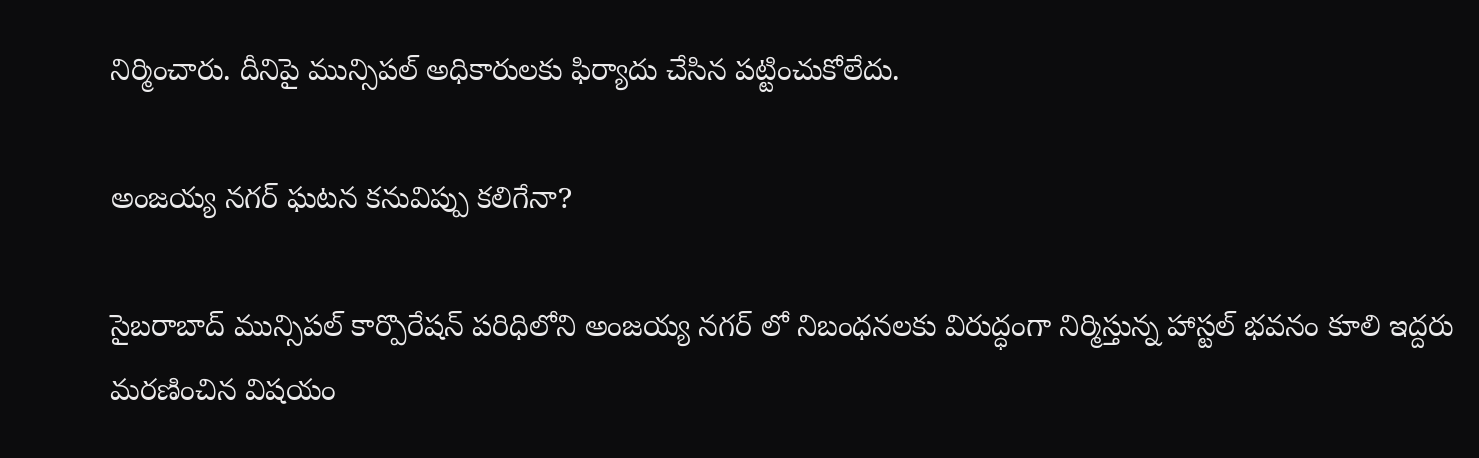నిర్మించారు. దీనిపై మున్సిపల్ అధికారులకు ఫిర్యాదు చేసిన పట్టించుకోలేదు.

అంజయ్య నగర్ ఘటన కనువిప్పు కలిగేనా?

సైబరాబాద్ మున్సిపల్ కార్పొరేషన్ పరిధిలోని అంజయ్య నగర్ లో నిబంధనలకు విరుద్ధంగా నిర్మిస్తున్న హాస్టల్ భవనం కూలి ఇద్దరు మరణించిన విషయం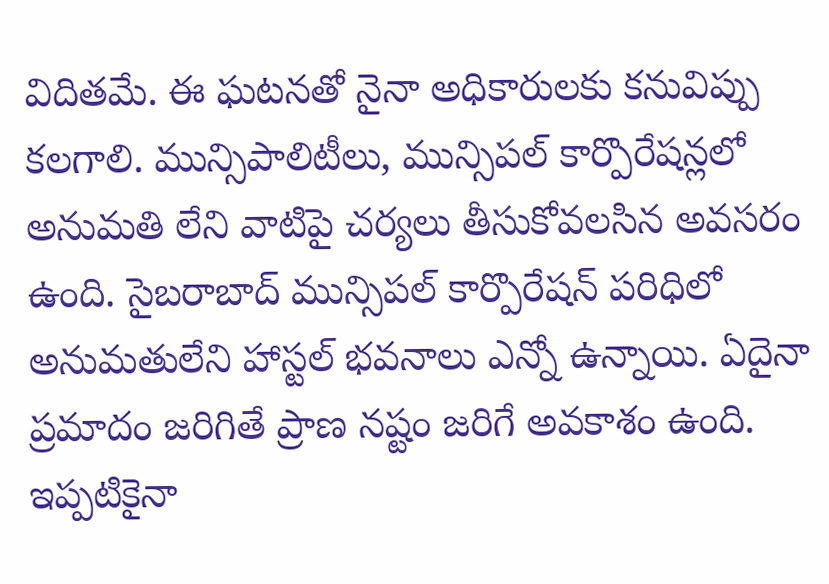విదితమే. ఈ ఘటనతో నైనా అధికారులకు కనువిప్పు కలగాలి. మున్సిపాలిటీలు, మున్సిపల్ కార్పొరేషన్లలో అనుమతి లేని వాటిపై చర్యలు తీసుకోవలసిన అవసరం ఉంది. సైబరాబాద్ మున్సిపల్ కార్పొరేషన్ పరిధిలో అనుమతులేని హాస్టల్ భవనాలు ఎన్నో ఉన్నాయి. ఏదైనా ప్రమాదం జరిగితే ప్రాణ నష్టం జరిగే అవకాశం ఉంది. ఇప్పటికైనా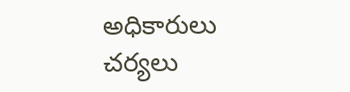అధికారులు చర్యలు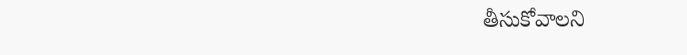తీసుకోవాలని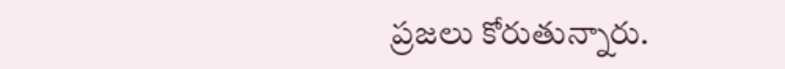ప్రజలు కోరుతున్నారు.